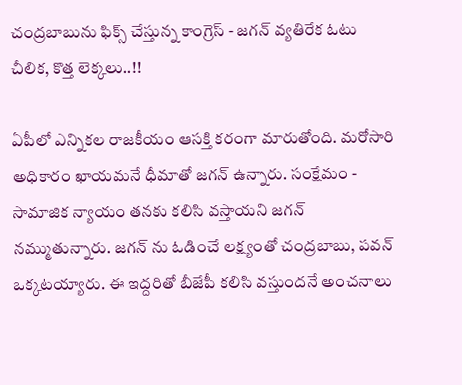చంద్రబాబును ఫిక్స్ చేస్తున్న కాంగ్రెస్ - జగన్ వ్యతిరేక ఓటు చీలిక, కొత్త లెక్కలు..!!

ఏపీలో ఎన్నికల రాజకీయం ఆసక్తి కరంగా మారుతోంది. మరోసారి అధికారం ఖాయమనే ధీమాతో జగన్ ఉన్నారు. సంక్షేమం - సామాజిక న్యాయం తనకు కలిసి వస్తాయని జగన్ నమ్ముతున్నారు. జగన్ ను ఓడించే లక్ష్యంతో చంద్రబాబు, పవన్ ఒక్కటయ్యారు. ఈ ఇద్దరితో బీజేపీ కలిసి వస్తుందనే అంచనాలు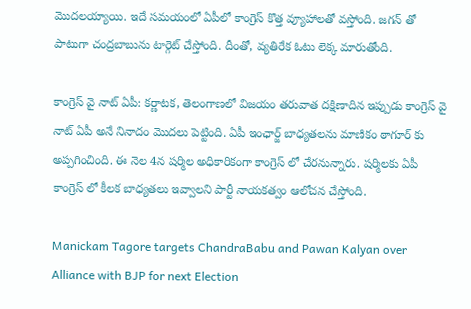మొదలయ్యాయి. ఇదే సమయంలో ఏపీలో కాంగ్రెస్ కొత్త వ్యూహాలతో వస్తోంది. జగన్ తో పాటుగా చంద్రబాబును టార్గెట్ చేస్తోంది. దీంతో, వ్యతిరేక ఓటు లెక్క మారుతోంది.

కాంగ్రెస్ వై నాట్ ఏపీ: కర్ణాటక, తెలంగాణలో విజయం తరువాత దక్షిణాదిన ఇప్పుడు కాంగ్రెస్ వై నాట్ ఏపీ అనే నినాదం మొదలు పెట్టింది. ఏపీ ఇంఛార్జ్ బాధ్యతలను మాణికం ఠాగూర్ కు అప్పగించింది. ఈ నెల 4న షర్మిల అధికారికంగా కాంగ్రెస్ లో చేరనున్నారు. షర్మిలకు ఏపీ కాంగ్రెస్ లో కీలక బాధ్యతలు ఇవ్వాలని పార్టీ నాయకత్వం ఆలోచన చేస్తోంది.

Manickam Tagore targets ChandraBabu and Pawan Kalyan over Alliance with BJP for next Election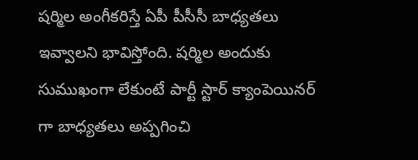షర్మిల అంగీకరిస్తే ఏపీ పీసీసీ బాధ్యతలు ఇవ్వాలని భావిస్తోంది. షర్మిల అందుకు సుముఖంగా లేకుంటే పార్టీ స్టార్ క్యాంపెయినర్ గా బాధ్యతలు అప్పగించి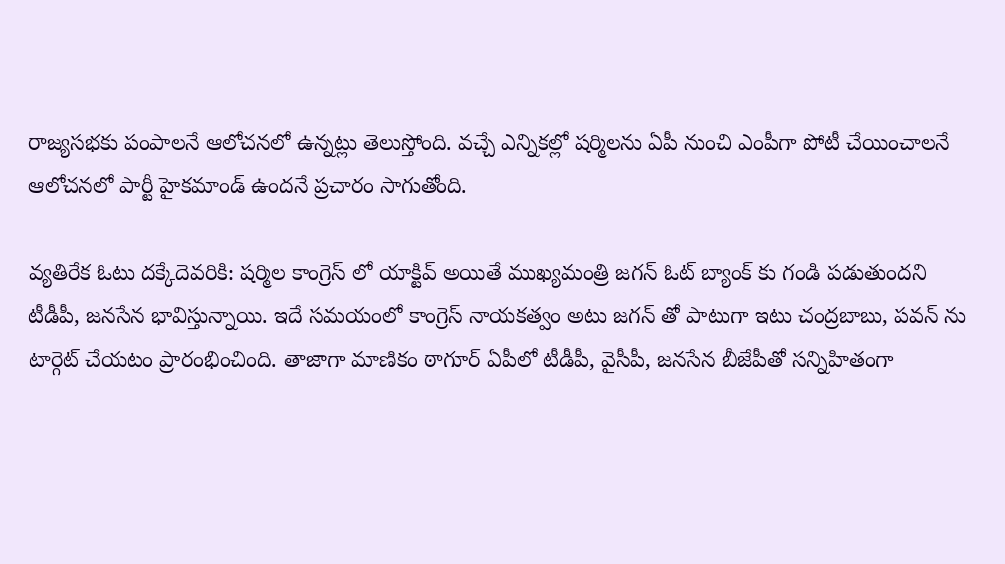రాజ్యసభకు పంపాలనే ఆలోచనలో ఉన్నట్లు తెలుస్తోంది. వచ్చే ఎన్నికల్లో షర్మిలను ఏపీ నుంచి ఎంపీగా పోటీ చేయించాలనే ఆలోచనలో పార్టీ హైకమాండ్ ఉందనే ప్రచారం సాగుతోంది.

వ్యతిరేక ఓటు దక్కేదెవరికి: షర్మిల కాంగ్రెస్ లో యాక్టివ్ అయితే ముఖ్యమంత్రి జగన్ ఓట్ బ్యాంక్ కు గండి పడుతుందని టీడీపీ, జనసేన భావిస్తున్నాయి. ఇదే సమయంలో కాంగ్రెస్ నాయకత్వం అటు జగన్ తో పాటుగా ఇటు చంద్రబాబు, పవన్ ను టార్గెట్ చేయటం ప్రారంభించింది. తాజాగా మాణికం ఠాగూర్ ఏపీలో టీడీపీ, వైసీపీ, జనసేన బీజేపీతో సన్నిహితంగా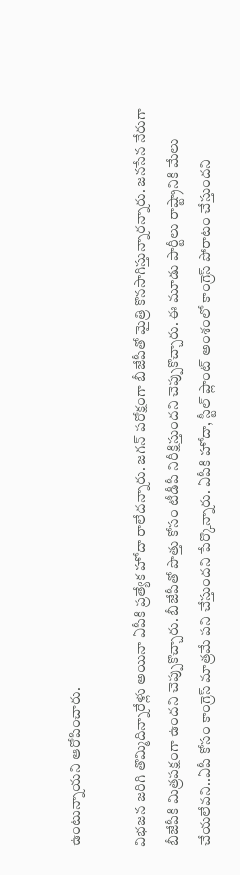ఉంటున్నాయని ఆరోపించారు.

విభజన జరిగి తొమ్మిదిన్నారేళ్లు అయినా ఏపీకి ప్రత్యేక హోదా రాలేదన్నారు. జగన్ పరోక్షంగా బీజేపీతో మైత్రి కొనసాగిస్తున్నారన్నారు. జనసేన నేరుగా బీజేపీకి మిత్రపక్షంగా ఉందని చెప్పుకొచ్చారు. బీజేపీతో పొత్తు కోసం టీడీపీ నిరీక్షిస్తుందని చెప్పుకొచ్చారు. ఈ మూడు పార్టీలు రాష్ట్రానికి మేలు చేయలేవని..ఏపీ కోసం కాంగ్రెస్ మాత్రమే పని చేస్తుందని పేర్కొన్నారు. ఏపీకి హోదా, స్టీల్ ప్లాంట్ అంశంలో కాంగ్రెస్ పోరాటం చేస్తుందని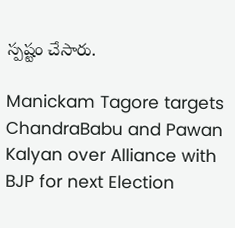స్పష్టం చేసారు.

Manickam Tagore targets ChandraBabu and Pawan Kalyan over Alliance with BJP for next Election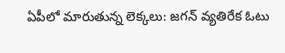ఏపీలో మారుతున్న లెక్కలు: జగన్ వ్యతిరేక ఓటు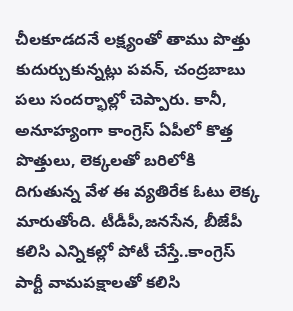చీలకూడదనే లక్ష్యంతో తాము పొత్తు కుదుర్చుకున్నట్లు పవన్, చంద్రబాబు పలు సందర్భాల్లో చెప్పారు. కానీ, అనూహ్యంగా కాంగ్రెస్ ఏపీలో కొత్త పొత్తులు, లెక్కలతో బరిలోకి దిగుతున్న వేళ ఈ వ్యతిరేక ఓటు లెక్క మారుతోంది. టీడీపీ,జనసేన, బీజేపీ కలిసి ఎన్నికల్లో పోటీ చేస్తే..కాంగ్రెస్ పార్టీ వామపక్షాలతో కలిసి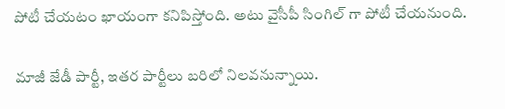పోటీ చేయటం ఖాయంగా కనిపిస్తోంది. అటు వైసీపీ సింగిల్ గా పోటీ చేయనుంది.

మాజీ జేడీ పార్టీ, ఇతర పార్టీలు బరిలో నిలవనున్నాయి.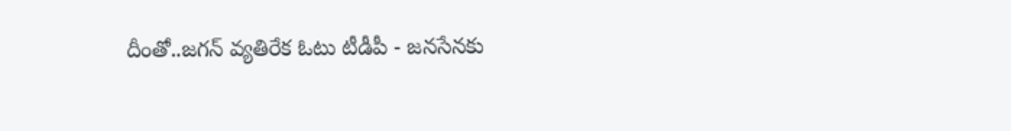దీంతో..జగన్ వ్యతిరేక ఓటు టీడీపీ - జనసేనకు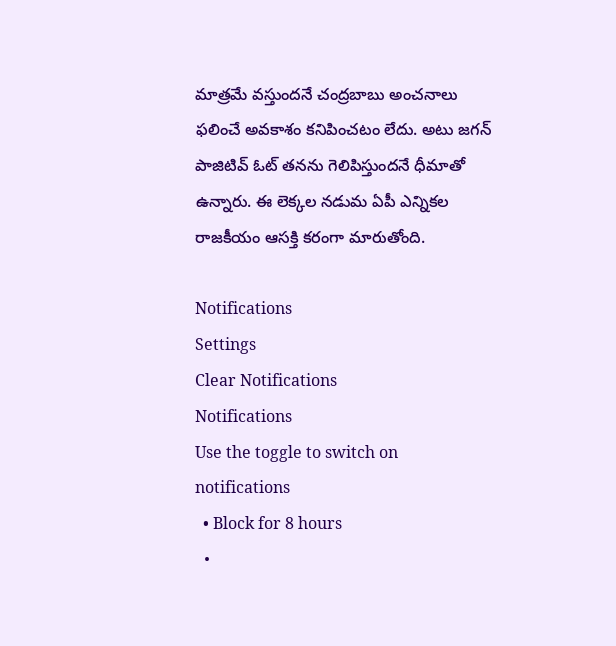మాత్రమే వస్తుందనే చంద్రబాబు అంచనాలు ఫలించే అవకాశం కనిపించటం లేదు. అటు జగన్ పాజిటివ్ ఓట్ తనను గెలిపిస్తుందనే ధీమాతో ఉన్నారు. ఈ లెక్కల నడుమ ఏపీ ఎన్నికల రాజకీయం ఆసక్తి కరంగా మారుతోంది.

Notifications
Settings
Clear Notifications
Notifications
Use the toggle to switch on notifications
  • Block for 8 hours
  •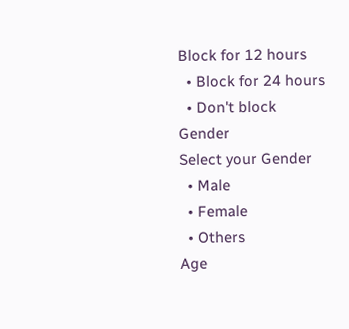Block for 12 hours
  • Block for 24 hours
  • Don't block
Gender
Select your Gender
  • Male
  • Female
  • Others
Age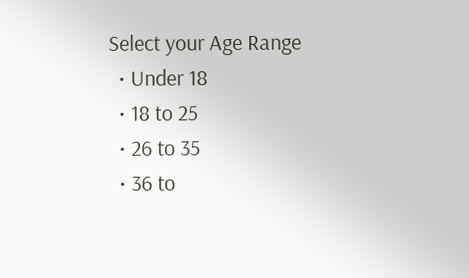Select your Age Range
  • Under 18
  • 18 to 25
  • 26 to 35
  • 36 to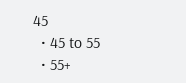45
  • 45 to 55
  • 55+